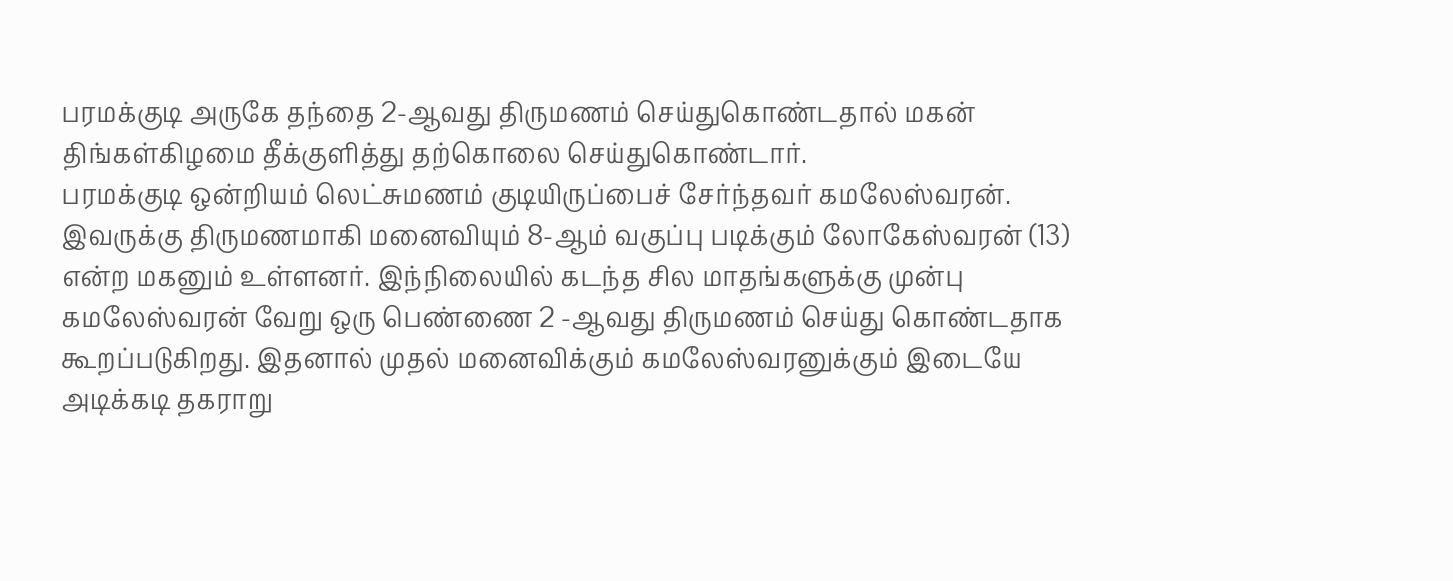பரமக்குடி அருகே தந்தை 2-ஆவது திருமணம் செய்துகொண்டதால் மகன் திங்கள்கிழமை தீக்குளித்து தற்கொலை செய்துகொண்டார்.
பரமக்குடி ஒன்றியம் லெட்சுமணம் குடியிருப்பைச் சேர்ந்தவர் கமலேஸ்வரன். இவருக்கு திருமணமாகி மனைவியும் 8-ஆம் வகுப்பு படிக்கும் லோகேஸ்வரன் (13) என்ற மகனும் உள்ளனர். இந்நிலையில் கடந்த சில மாதங்களுக்கு முன்பு கமலேஸ்வரன் வேறு ஒரு பெண்ணை 2 -ஆவது திருமணம் செய்து கொண்டதாக கூறப்படுகிறது. இதனால் முதல் மனைவிக்கும் கமலேஸ்வரனுக்கும் இடையே அடிக்கடி தகராறு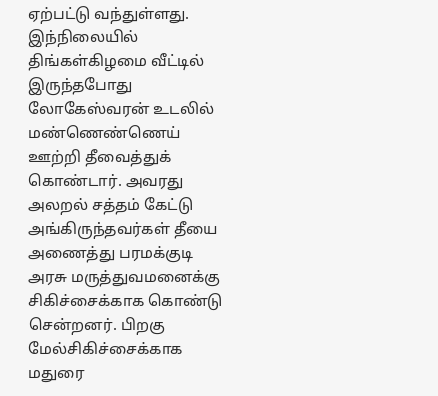ஏற்பட்டு வந்துள்ளது. இந்நிலையில் திங்கள்கிழமை வீட்டில் இருந்தபோது லோகேஸ்வரன் உடலில் மண்ணெண்ணெய் ஊற்றி தீவைத்துக் கொண்டார். அவரது அலறல் சத்தம் கேட்டு அங்கிருந்தவர்கள் தீயை அணைத்து பரமக்குடி அரசு மருத்துவமனைக்கு சிகிச்சைக்காக கொண்டு சென்றனர். பிறகு மேல்சிகிச்சைக்காக மதுரை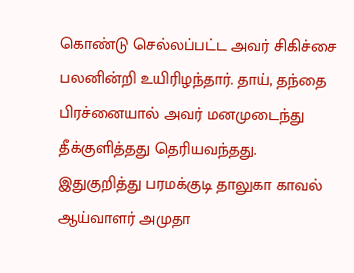கொண்டு செல்லப்பட்ட அவர் சிகிச்சை பலனின்றி உயிரிழந்தார். தாய், தந்தை பிரச்னையால் அவர் மனமுடைந்து தீக்குளித்தது தெரியவந்தது. இதுகுறித்து பரமக்குடி தாலுகா காவல் ஆய்வாளர் அமுதா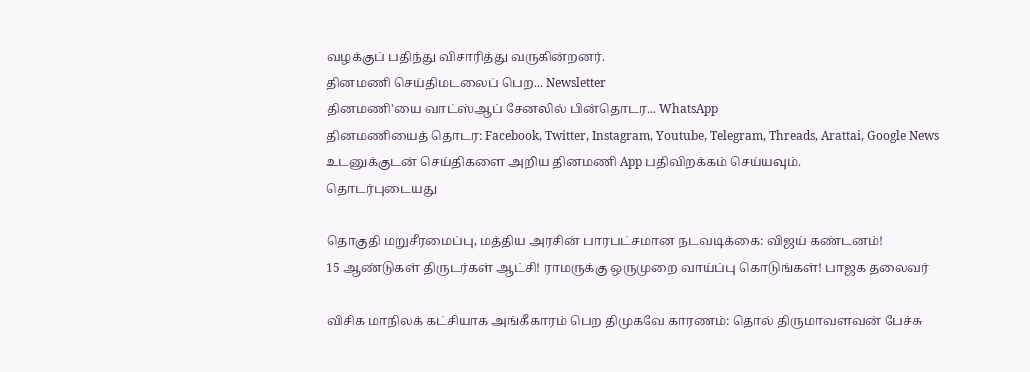வழக்குப் பதிந்து விசாரித்து வருகின்றனர்.
தினமணி செய்திமடலைப் பெற... Newsletter
தினமணி'யை வாட்ஸ்ஆப் சேனலில் பின்தொடர... WhatsApp
தினமணியைத் தொடர: Facebook, Twitter, Instagram, Youtube, Telegram, Threads, Arattai, Google News
உடனுக்குடன் செய்திகளை அறிய தினமணி App பதிவிறக்கம் செய்யவும்.
தொடர்புடையது

தொகுதி மறுசீரமைப்பு, மத்திய அரசின் பாரபட்சமான நடவடிக்கை: விஜய் கண்டனம்!
15 ஆண்டுகள் திருடர்கள் ஆட்சி! ராமருக்கு ஒருமுறை வாய்ப்பு கொடுங்கள்! பாஜக தலைவர்

விசிக மாநிலக் கட்சியாக அங்கீகாரம் பெற திமுகவே காரணம்: தொல் திருமாவளவன் பேச்சு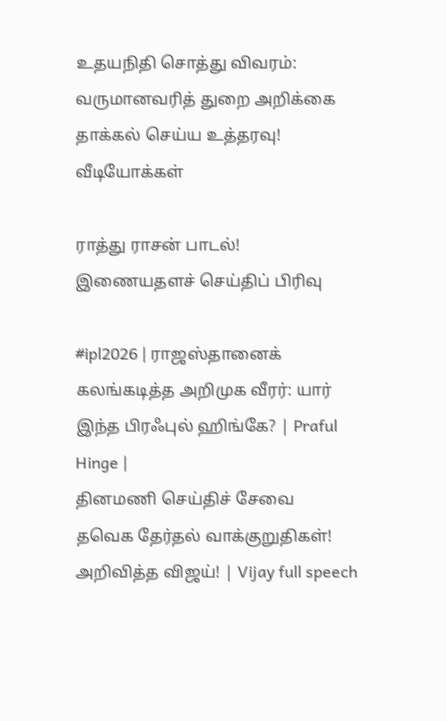உதயநிதி சொத்து விவரம்: வருமானவரித் துறை அறிக்கை தாக்கல் செய்ய உத்தரவு!
வீடியோக்கள்

ராத்து ராசன் பாடல்!
இணையதளச் செய்திப் பிரிவு

#ipl2026 | ராஜஸ்தானைக் கலங்கடித்த அறிமுக வீரர்: யார் இந்த பிரஃபுல் ஹிங்கே? | Praful Hinge |
தினமணி செய்திச் சேவை
தவெக தேர்தல் வாக்குறுதிகள்! அறிவித்த விஜய்! | Vijay full speech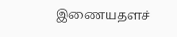இணையதளச்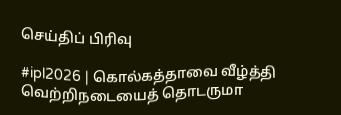செய்திப் பிரிவு

#ipl2026 | கொல்கத்தாவை வீழ்த்தி வெற்றிநடையைத் தொடருமா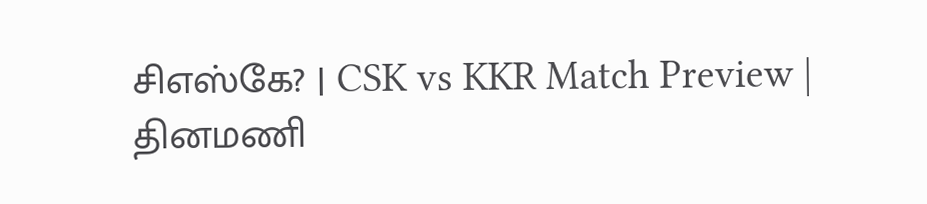சிஎஸ்கே? | CSK vs KKR Match Preview |
தினமணி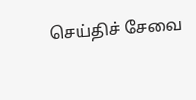செய்திச் சேவை